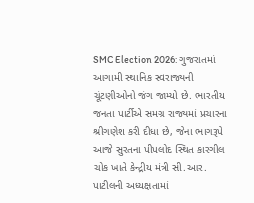SMC Election 2026: ગુજરાતમાં આગામી સ્થાનિક સ્વરાજ્યની ચૂંટણીઓનો જંગ જામ્યો છે. ભારતીય જનતા પાર્ટીએ સમગ્ર રાજ્યમાં પ્રચારના શ્રીગણેશ કરી દીધા છે, જેના ભાગરૂપે આજે સુરતના પીપલોદ સ્થિત કારગીલ ચોક ખાતે કેન્દ્રીય મંત્રી સી.આર. પાટીલની અધ્યક્ષતામાં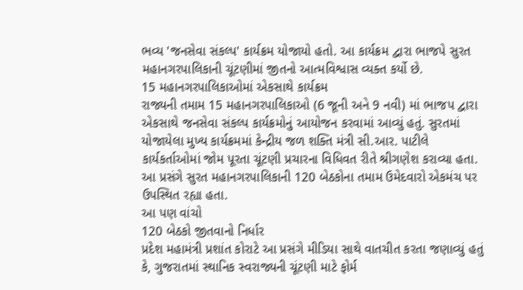ભવ્ય 'જનસેવા સંકલ્પ' કાર્યક્રમ યોજાયો હતો. આ કાર્યક્રમ દ્વારા ભાજપે સુરત મહાનગરપાલિકાની ચૂંટણીમાં જીતનો આત્મવિશ્વાસ વ્યક્ત કર્યો છે.
15 મહાનગરપાલિકાઓમાં એકસાથે કાર્યક્રમ
રાજ્યની તમામ 15 મહાનગરપાલિકાઓ (6 જૂની અને 9 નવી) માં ભાજપ દ્વારા એકસાથે જનસેવા સંકલ્પ કાર્યક્રમોનું આયોજન કરવામાં આવ્યું હતું. સુરતમાં યોજાયેલા મુખ્ય કાર્યક્રમમાં કેન્દ્રીય જળ શક્તિ મંત્રી સી.આર. પાટીલે કાર્યકર્તાઓમાં જોમ પૂરતા ચૂંટણી પ્રચારના વિધિવત રીતે શ્રીગણેશ કરાવ્યા હતા. આ પ્રસંગે સુરત મહાનગરપાલિકાની 120 બેઠકોના તમામ ઉમેદવારો એકમંચ પર ઉપસ્થિત રહ્યા હતા.
આ પણ વાંચો
120 બેઠકો જીતવાનો નિર્ધાર
પ્રદેશ મહામંત્રી પ્રશાંત કોરાટે આ પ્રસંગે મીડિયા સાથે વાતચીત કરતા જણાવ્યું હતું કે, ગુજરાતમાં સ્થાનિક સ્વરાજ્યની ચૂંટણી માટે ફોર્મ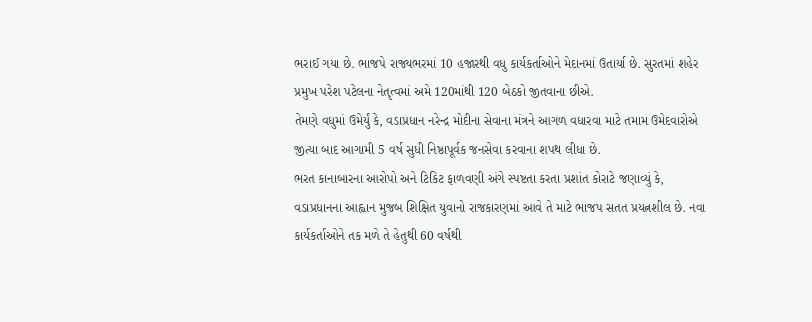ભરાઈ ગયા છે. ભાજપે રાજ્યભરમાં 10 હજારથી વધુ કાર્યકર્તાઓને મેદાનમાં ઉતાર્યા છે. સુરતમાં શહેર પ્રમુખ પરેશ પટેલના નેતૃત્વમાં અમે 120માંથી 120 બેઠકો જીતવાના છીએ.
તેમણે વધુમાં ઉમેર્યું કે, વડાપ્રધાન નરેન્દ્ર મોદીના સેવાના મંત્રને આગળ વધારવા માટે તમામ ઉમેદવારોએ જીત્યા બાદ આગામી 5 વર્ષ સુધી નિષ્ઠાપૂર્વક જનસેવા કરવાના શપથ લીધા છે.
ભરત કાનાબારના આરોપો અને ટિકિટ ફાળવણી અંગે સ્પષ્ટતા કરતા પ્રશાંત કોરાટે જણાવ્યું કે, વડાપ્રધાનના આહ્વાન મુજબ શિક્ષિત યુવાનો રાજકારણમાં આવે તે માટે ભાજપ સતત પ્રયત્નશીલ છે. નવા કાર્યકર્તાઓને તક મળે તે હેતુથી 60 વર્ષથી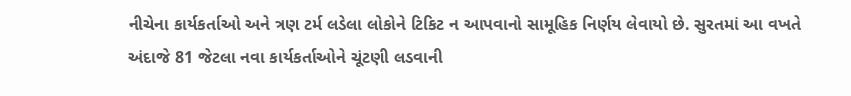નીચેના કાર્યકર્તાઓ અને ત્રણ ટર્મ લડેલા લોકોને ટિકિટ ન આપવાનો સામૂહિક નિર્ણય લેવાયો છે. સુરતમાં આ વખતે અંદાજે 81 જેટલા નવા કાર્યકર્તાઓને ચૂંટણી લડવાની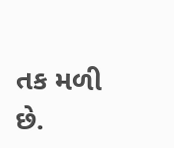તક મળી છે.